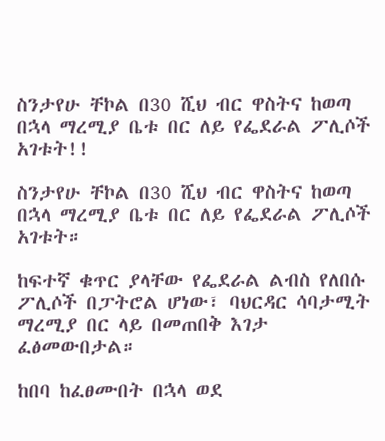ስንታየሁ ቸኮል በ30 ሺህ ብር ዋስትና ከወጣ በኋላ ማረሚያ ቤቱ በር ለይ የፌደራል ፖሊሶች አገቱት!!

ስንታየሁ ቸኮል በ30 ሺህ ብር ዋስትና ከወጣ በኋላ ማረሚያ ቤቱ በር ለይ የፌደራል ፖሊሶች አገቱት።

ከፍተኛ ቁጥር ያላቸው የፌደራል ልብስ የለበሱ ፖሊሶች በፓትሮል ሆነው፣ ባህርዳር ሳባታሚት ማረሚያ በር ላይ በመጠበቅ እገታ ፈፅመውበታል።

ከበባ ከፈፀሙበት በኋላ ወደ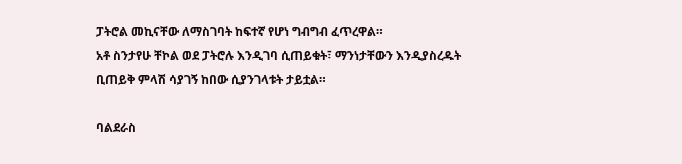ፓትሮል መኪናቸው ለማስገባት ከፍተኛ የሆነ ግብግብ ፈጥረዋል።
አቶ ስንታየሁ ቸኮል ወደ ፓትሮሉ እንዲገባ ሲጠይቁት፣ ማንነታቸውን እንዲያስረዱት ቢጠይቅ ምላሽ ሳያገኝ ከበው ሲያንገላቱት ታይቷል።

ባልደራስ